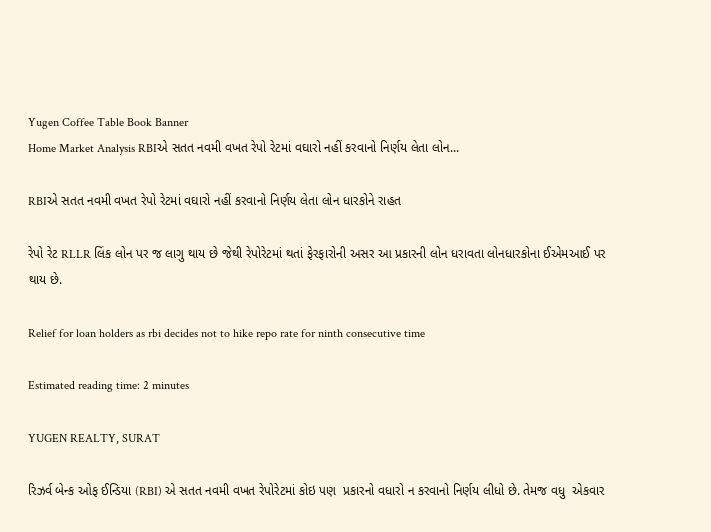Yugen Coffee Table Book Banner
Home Market Analysis RBIએ સતત નવમી વખત રેપો રેટમાં વઘારો નહીં કરવાનો નિર્ણય લેતા લોન...

RBIએ સતત નવમી વખત રેપો રેટમાં વઘારો નહીં કરવાનો નિર્ણય લેતા લોન ધારકોને રાહત

રેપો રેટ RLLR લિંક લોન પર જ લાગુ થાય છે જેથી રેપોરેટમાં થતાં ફેરફારોની અસર આ પ્રકારની લોન ધરાવતા લોનધારકોના ઈએમઆઈ પર થાય છે.

Relief for loan holders as rbi decides not to hike repo rate for ninth consecutive time

Estimated reading time: 2 minutes

YUGEN REALTY, SURAT

રિઝર્વ બેન્ક ઓફ ઈન્ડિયા (RBI) એ સતત નવમી વખત રેપોરેટમાં કોઇ પણ  પ્રકારનો વધારો ન કરવાનો નિર્ણય લીધો છે. તેમજ વધુ  એકવાર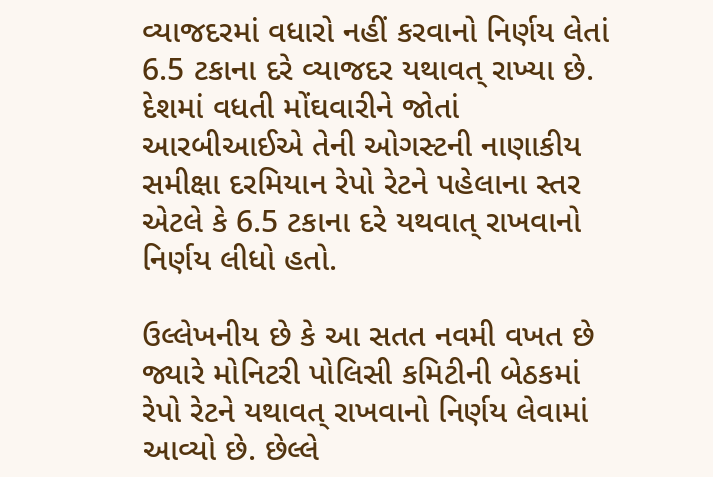વ્યાજદરમાં વધારો નહીં કરવાનો નિર્ણય લેતાં 6.5 ટકાના દરે વ્યાજદર યથાવત્ રાખ્યા છે. દેશમાં વધતી મોંઘવારીને જોતાં આરબીઆઈએ તેની ઓગસ્ટની નાણાકીય સમીક્ષા દરમિયાન રેપો રેટને પહેલાના સ્તર એટલે કે 6.5 ટકાના દરે યથવાત્ રાખવાનો નિર્ણય લીધો હતો.

ઉલ્લેખનીય છે કે આ સતત નવમી વખત છે જ્યારે મોનિટરી પોલિસી કમિટીની બેઠકમાં રેપો રેટને યથાવત્ રાખવાનો નિર્ણય લેવામાં આવ્યો છે. છેલ્લે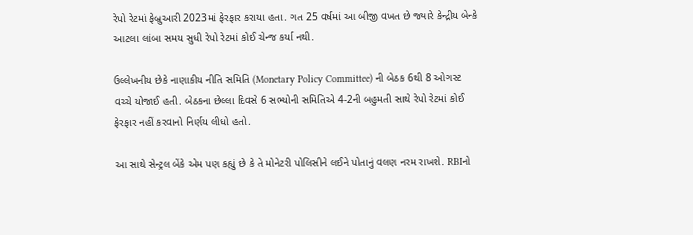રેપો રેટમાં ફેબ્રુઆરી 2023માં ફેરફાર કરાયા હતા. ગત 25 વર્ષમાં આ બીજી વખત છે જ્યારે કેન્દ્રીય બેન્કે આટલા લાંબા સમય સુધી રેપો રેટમાં કોઈ ચેન્જ કર્યા નથી.

ઉલ્લેખનીય છેકે નાણાકીય નીતિ સમિતિ (Monetary Policy Committee) ની બેઠક 6થી 8 ઓગસ્ટ વચ્ચે યોજાઈ હતી. બેઠકના છેલ્લા દિવસે 6 સભ્યોની સમિતિએ 4-2ની બહુમતી સાથે રેપો રેટમાં કોઈ ફેરફાર નહીં કરવાનો નિર્ણય લીધો હતો.

આ સાથે સેન્ટ્રલ બેંકે એમ પણ કહ્યું છે કે તે મોનેટરી પોલિસીને લઈને પોતાનું વલણ નરમ રાખશે. RBIનો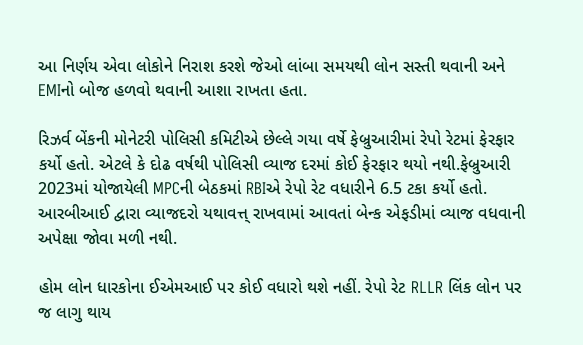આ નિર્ણય એવા લોકોને નિરાશ કરશે જેઓ લાંબા સમયથી લોન સસ્તી થવાની અને EMIનો બોજ હળવો થવાની આશા રાખતા હતા.

રિઝર્વ બેંકની મોનેટરી પોલિસી કમિટીએ છેલ્લે ગયા વર્ષે ફેબ્રુઆરીમાં રેપો રેટમાં ફેરફાર કર્યો હતો. એટલે કે દોઢ વર્ષથી પોલિસી વ્યાજ દરમાં કોઈ ફેરફાર થયો નથી.ફેબ્રુઆરી 2023માં યોજાયેલી MPCની બેઠકમાં RBIએ રેપો રેટ વધારીને 6.5 ટકા કર્યો હતો. આરબીઆઈ દ્વારા વ્યાજદરો યથાવત્ત્ રાખવામાં આવતાં બેન્ક એફડીમાં વ્યાજ વધવાની અપેક્ષા જોવા મળી નથી.

હોમ લોન ધારકોના ઈએમઆઈ પર કોઈ વધારો થશે નહીં. રેપો રેટ RLLR લિંક લોન પર જ લાગુ થાય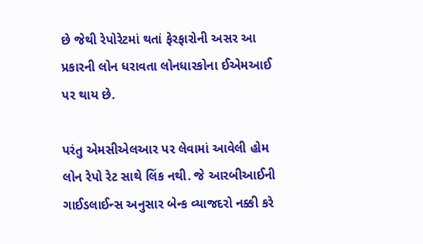છે જેથી રેપોરેટમાં થતાં ફેરફારોની અસર આ પ્રકારની લોન ધરાવતા લોનધારકોના ઈએમઆઈ પર થાય છે.

પરંતુ એમસીએલઆર પર લેવામાં આવેલી હોમ લોન રેપો રેટ સાથે લિંક નથી. જે આરબીઆઈની ગાઈડલાઈન્સ અનુસાર બેન્ક વ્યાજદરો નક્કી કરે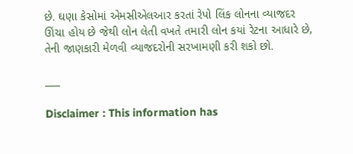છે. ઘણા કેસોમાં એમસીએલઆર કરતાં રેપો લિંક લોનના વ્યાજદર ઊંચા હોય છે જેથી લોન લેતી વખતે તમારી લોન કયાં રેટના આધારે છે, તેની જાણકારી મેળવી વ્યાજદરોની સરખામણી કરી શકો છો.

___

Disclaimer : This information has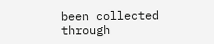been collected through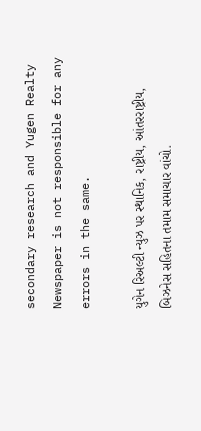secondary research and Yugen Realty Newspaper is not responsible for any errors in the same.

યુગેન રિઅલ્ટી ન્યુઝ પર સ્થાનિક, રાષ્ટ્રીય, આંતરરાષ્ટ્રીય, બિઝનેસ સહિતના તમામ સમાચાર વાંચો.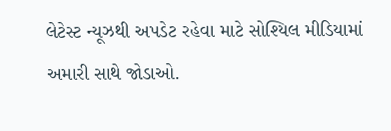લેટેસ્ટ ન્યૂઝથી અપડેટ રહેવા માટે સોશ્યિલ મીડિયામાં અમારી સાથે જોડાઓ.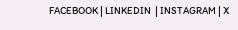FACEBOOK | LINKEDIN  | INSTAGRAM | X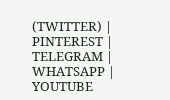(TWITTER) | PINTEREST | TELEGRAM | WHATSAPP | YOUTUBE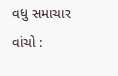વધુ સમાચાર વાંચો :